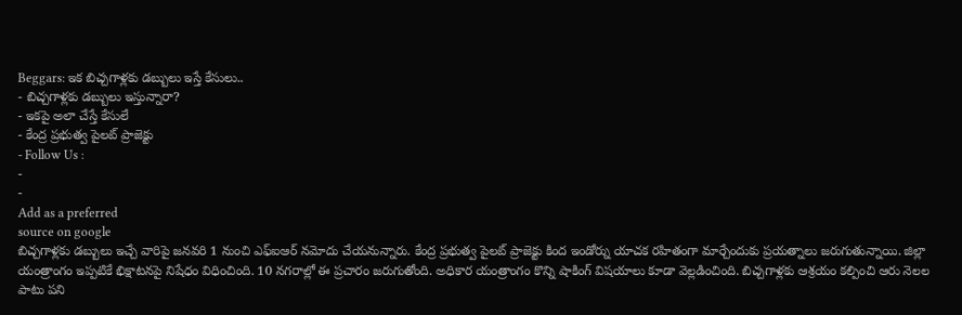Beggars: ఇక బిచ్చగాళ్లకు డబ్బులు ఇస్తే కేసులు..
- బిచ్చగాళ్లకు డబ్బులు ఇస్తున్నారా?
- ఇకపై అలా చేస్తే కేసులే
- కేంద్ర ప్రభుత్వ పైలట్ ప్రాజెక్టు
- Follow Us :
-
-
Add as a preferred
source on google
బిచ్చగాళ్లకు డబ్బులు ఇచ్చే వారిపై జనవరి 1 నుంచి ఎఫ్ఐఆర్ నమోదు చేయనున్నారు. కేంద్ర ప్రభుత్వ పైలట్ ప్రాజెక్టు కింద ఇండోర్ను యాచక రహితంగా మార్చేందుకు ప్రయత్నాలు జరుగుతున్నాయి. జిల్లా యంత్రాంగం ఇప్పటికే భిక్షాటనపై నిషేధం విధించింది. 10 నగరాల్లో ఈ ప్రచారం జరుగుతోంది. అధికార యంత్రాంగం కొన్ని షాకింగ్ విషయాలు కూడా వెల్లడించింది. బిచ్చగాళ్లకు ఆశ్రయం కల్పించి ఆరు నెలల పాటు పని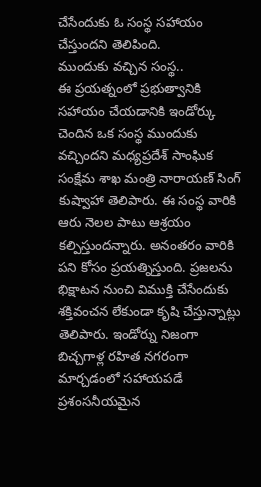చేసేందుకు ఓ సంస్థ సహాయం చేస్తుందని తెలిపింది.
ముందుకు వచ్చిన సంస్థ..
ఈ ప్రయత్నంలో ప్రభుత్వానికి సహాయం చేయడానికి ఇండోర్కు చెందిన ఒక సంస్థ ముందుకు వచ్చిందని మధ్యప్రదేశ్ సాంఘిక సంక్షేమ శాఖ మంత్రి నారాయణ్ సింగ్ కుష్వాహా తెలిపారు. ఈ సంస్థ వారికి ఆరు నెలల పాటు ఆశ్రయం కల్పిస్తుందన్నారు. అనంతరం వారికి పని కోసం ప్రయత్నిస్తుంది. ప్రజలను భిక్షాటన నుంచి విముక్తి చేసేందుకు శక్తివంచన లేకుండా కృషి చేస్తున్నాట్లు తెలిపారు. ఇండోర్ను నిజంగా బిచ్చగాళ్ల రహిత నగరంగా మార్చడంలో సహాయపడే ప్రశంసనీయమైన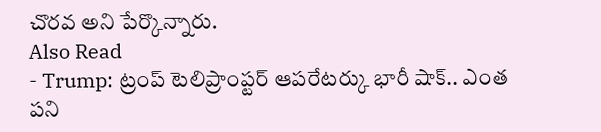చొరవ అని పేర్కొన్నారు.
Also Read
- Trump: ట్రంప్ టెలిప్రాంప్టర్ ఆపరేటర్కు భారీ షాక్.. ఎంత పని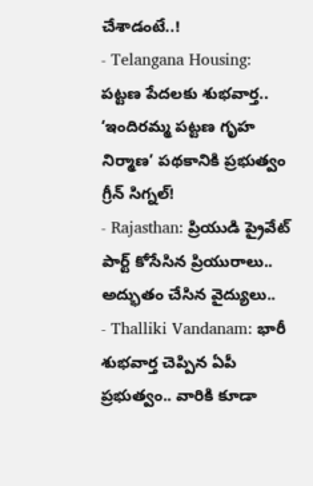చేశాడంటే..!
- Telangana Housing: పట్టణ పేదలకు శుభవార్త.. ‘ఇందిరమ్మ పట్టణ గృహ నిర్మాణ’ పథకానికి ప్రభుత్వం గ్రీన్ సిగ్నల్!
- Rajasthan: ప్రియుడి ప్రైవేట్ పార్ట్ కోసేసిన ప్రియురాలు.. అద్భుతం చేసిన వైద్యులు..
- Thalliki Vandanam: భారీ శుభవార్త చెప్పిన ఏపీ ప్రభుత్వం.. వారికి కూడా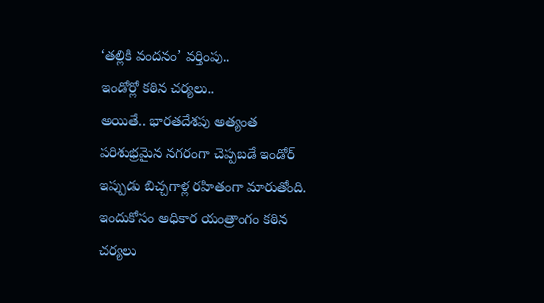‘తల్లికి వందనం’ వర్తింపు..
ఇండోర్లో కఠిన చర్యలు..
అయితే.. భారతదేశపు అత్యంత పరిశుభ్రమైన నగరంగా చెప్పబడే ఇండోర్ ఇప్పుడు బిచ్చగాళ్ల రహితంగా మారుతోంది. ఇందుకోసం అధికార యంత్రాంగం కఠిన చర్యలు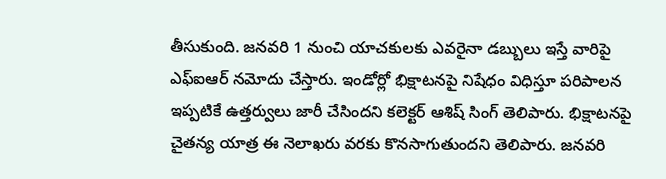తీసుకుంది. జనవరి 1 నుంచి యాచకులకు ఎవరైనా డబ్బులు ఇస్తే వారిపై ఎఫ్ఐఆర్ నమోదు చేస్తారు. ఇండోర్లో భిక్షాటనపై నిషేధం విధిస్తూ పరిపాలన ఇప్పటికే ఉత్తర్వులు జారీ చేసిందని కలెక్టర్ ఆశిష్ సింగ్ తెలిపారు. భిక్షాటనపై చైతన్య యాత్ర ఈ నెలాఖరు వరకు కొనసాగుతుందని తెలిపారు. జనవరి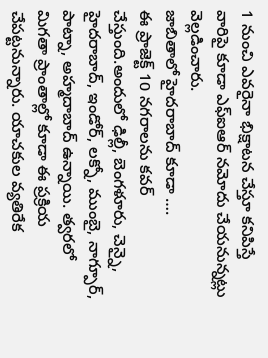1 నుంచి ఎవరైనా భిక్షాటన చేస్తూ కనిపిస్తే వారిపై కూడా ఎఫ్ఐఆర్ నమోదు చేయనున్నట్లు వెల్లడించారు.
జాబితాలో హైదరాబాద్ కూడా ….
ఈ ప్రాజెక్ట్ 10 నగరాలను కవర్ చేస్తుంది.అందులో ఢిల్లీ, బెంగళూరు, చెన్నై, హైదరాబాద్, ఇండోర్, లక్నో, ముంబై, నాగ్పూర్, పాట్నా, అహ్మదాబాద్ ఉన్నాయి. త్వరలో మిగతా ప్రాంతాల్లో కూడా ఈ ప్రక్రియ చేపట్టనున్నారు. యాచకుల వ్యతిరేక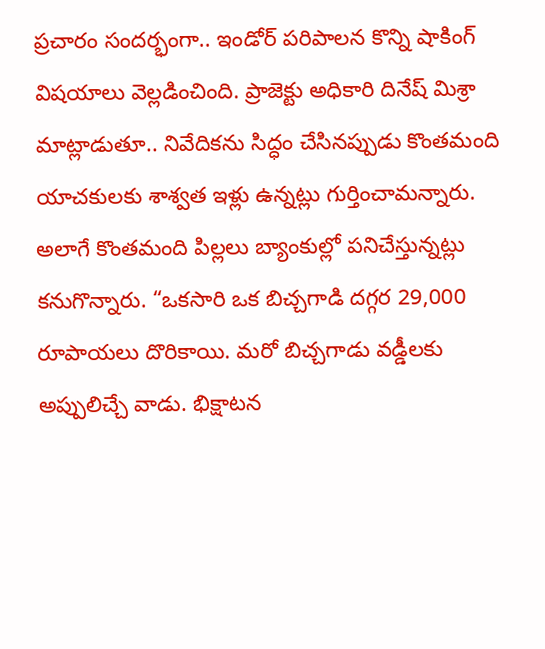ప్రచారం సందర్భంగా.. ఇండోర్ పరిపాలన కొన్ని షాకింగ్ విషయాలు వెల్లడించింది. ప్రాజెక్టు అధికారి దినేష్ మిశ్రా మాట్లాడుతూ.. నివేదికను సిద్ధం చేసినప్పుడు కొంతమంది యాచకులకు శాశ్వత ఇళ్లు ఉన్నట్లు గుర్తించామన్నారు. అలాగే కొంతమంది పిల్లలు బ్యాంకుల్లో పనిచేస్తున్నట్లు కనుగొన్నారు. “ఒకసారి ఒక బిచ్చగాడి దగ్గర 29,000 రూపాయలు దొరికాయి. మరో బిచ్చగాడు వడ్డీలకు అప్పులిచ్చే వాడు. భిక్షాటన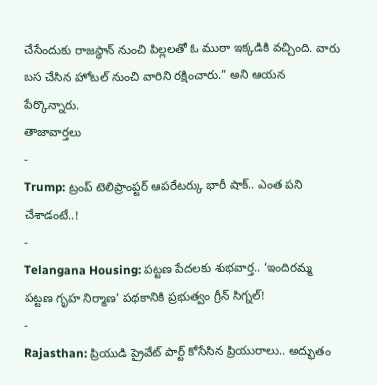చేసేందుకు రాజస్థాన్ నుంచి పిల్లలతో ఓ ముఠా ఇక్కడికి వచ్చింది. వారు బస చేసిన హోటల్ నుంచి వారిని రక్షించారు.” అని ఆయన పేర్కొన్నారు.
తాజావార్తలు
-
Trump: ట్రంప్ టెలిప్రాంప్టర్ ఆపరేటర్కు భారీ షాక్.. ఎంత పని చేశాడంటే..!
-
Telangana Housing: పట్టణ పేదలకు శుభవార్త.. ‘ఇందిరమ్మ పట్టణ గృహ నిర్మాణ’ పథకానికి ప్రభుత్వం గ్రీన్ సిగ్నల్!
-
Rajasthan: ప్రియుడి ప్రైవేట్ పార్ట్ కోసేసిన ప్రియురాలు.. అద్భుతం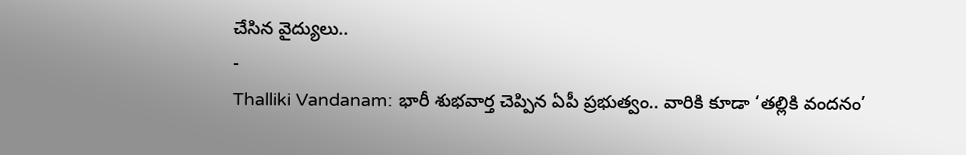చేసిన వైద్యులు..
-
Thalliki Vandanam: భారీ శుభవార్త చెప్పిన ఏపీ ప్రభుత్వం.. వారికి కూడా ‘తల్లికి వందనం’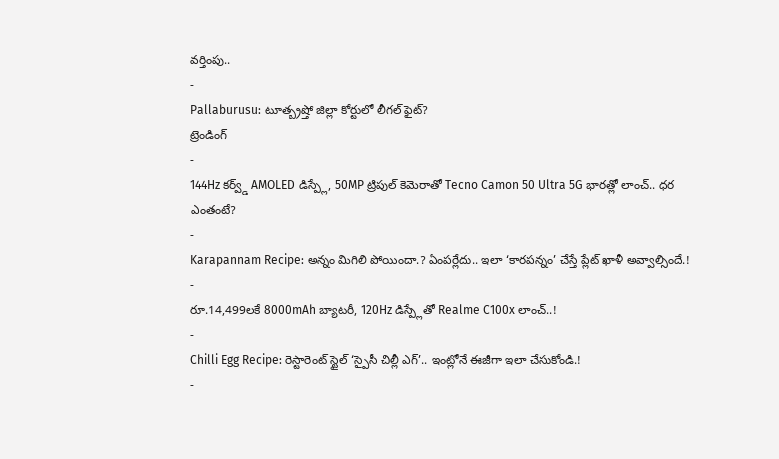వర్తింపు..
-
Pallaburusu: టూత్బ్రష్తో జిల్లా కోర్టులో లీగల్ ఫైట్?
ట్రెండింగ్
-
144Hz కర్వ్డ్ AMOLED డిస్ప్లే, 50MP ట్రిపుల్ కెమెరాతో Tecno Camon 50 Ultra 5G భారత్లో లాంచ్.. ధర ఎంతంటే?
-
Karapannam Recipe: అన్నం మిగిలి పోయిందా.? ఏంపర్లేదు.. ఇలా ‘కారపన్నం’ చేస్తే ప్లేట్ ఖాళీ అవ్వాల్సిందే.!
-
రూ.14,499లకే 8000mAh బ్యాటరీ, 120Hz డిస్ప్లేతో Realme C100x లాంచ్..!
-
Chilli Egg Recipe: రెస్టారెంట్ స్టైల్ ‘స్పైసీ చిల్లీ ఎగ్’.. ఇంట్లోనే ఈజీగా ఇలా చేసుకోండి.!
-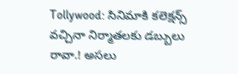Tollywood: సినిమాకి కలెక్షన్స్ వచ్చినా నిర్మాతలకు డబ్బులు రావా.! అసలు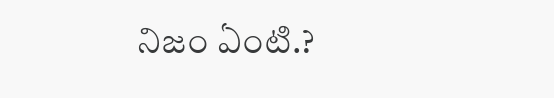నిజం ఏంటి.?